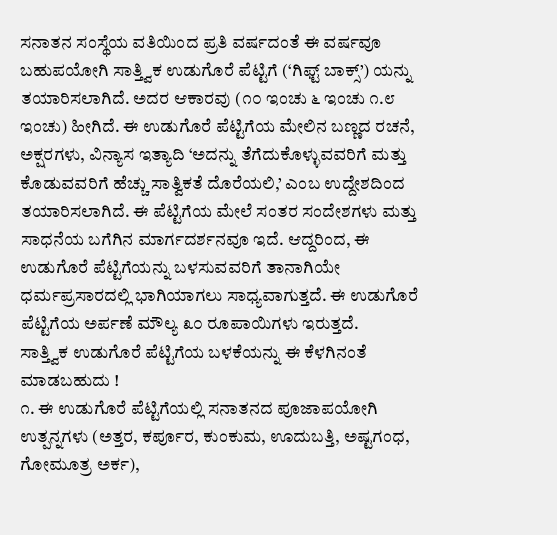ಸನಾತನ ಸಂಸ್ಥೆಯ ವತಿಯಿಂದ ಪ್ರತಿ ವರ್ಷದಂತೆ ಈ ವರ್ಷವೂ ಬಹುಪಯೋಗಿ ಸಾತ್ತ್ವಿಕ ಉಡುಗೊರೆ ಪೆಟ್ಟಿಗೆ (‘ಗಿಫ್ಟ್ ಬಾಕ್ಸ್’) ಯನ್ನು ತಯಾರಿಸಲಾಗಿದೆ. ಅದರ ಆಕಾರವು (೧೦ ಇಂಚು ೬ ಇಂಚು ೧.೮ ಇಂಚು) ಹೀಗಿದೆ. ಈ ಉಡುಗೊರೆ ಪೆಟ್ಟಿಗೆಯ ಮೇಲಿನ ಬಣ್ಣದ ರಚನೆ, ಅಕ್ಷರಗಳು, ವಿನ್ಯಾಸ ಇತ್ಯಾದಿ ‘ಅದನ್ನು ತೆಗೆದುಕೊಳ್ಳುವವರಿಗೆ ಮತ್ತು ಕೊಡುವವರಿಗೆ ಹೆಚ್ಚು ಸಾತ್ವಿಕತೆ ದೊರೆಯಲಿ,’ ಎಂಬ ಉದ್ದೇಶದಿಂದ ತಯಾರಿಸಲಾಗಿದೆ. ಈ ಪೆಟ್ಟಿಗೆಯ ಮೇಲೆ ಸಂತರ ಸಂದೇಶಗಳು ಮತ್ತು ಸಾಧನೆಯ ಬಗೆಗಿನ ಮಾರ್ಗದರ್ಶನವೂ ಇದೆ. ಆದ್ದರಿಂದ, ಈ ಉಡುಗೊರೆ ಪೆಟ್ಟಿಗೆಯನ್ನು ಬಳಸುವವರಿಗೆ ತಾನಾಗಿಯೇ ಧರ್ಮಪ್ರಸಾರದಲ್ಲಿ ಭಾಗಿಯಾಗಲು ಸಾಧ್ಯವಾಗುತ್ತದೆ. ಈ ಉಡುಗೊರೆ ಪೆಟ್ಟಿಗೆಯ ಅರ್ಪಣೆ ಮೌಲ್ಯ ೩೦ ರೂಪಾಯಿಗಳು ಇರುತ್ತದೆ.
ಸಾತ್ತ್ವಿಕ ಉಡುಗೊರೆ ಪೆಟ್ಟಿಗೆಯ ಬಳಕೆಯನ್ನು ಈ ಕೆಳಗಿನಂತೆ ಮಾಡಬಹುದು !
೧. ಈ ಉಡುಗೊರೆ ಪೆಟ್ಟಿಗೆಯಲ್ಲಿ ಸನಾತನದ ಪೂಜಾಪಯೋಗಿ ಉತ್ಪನ್ನಗಳು (ಅತ್ತರ, ಕರ್ಪೂರ, ಕುಂಕುಮ, ಊದುಬತ್ತಿ, ಅಷ್ಟಗಂಧ, ಗೋಮೂತ್ರ ಅರ್ಕ),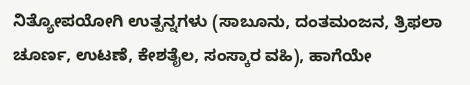ನಿತ್ಯೋಪಯೋಗಿ ಉತ್ಪನ್ನಗಳು (ಸಾಬೂನು, ದಂತಮಂಜನ, ತ್ರಿಫಲಾ ಚೂರ್ಣ, ಉಟಣೆ, ಕೇಶತೈಲ, ಸಂಸ್ಕಾರ ವಹಿ), ಹಾಗೆಯೇ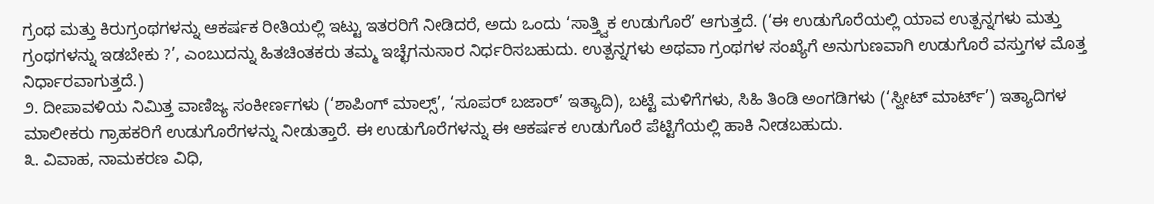ಗ್ರಂಥ ಮತ್ತು ಕಿರುಗ್ರಂಥಗಳನ್ನು ಆಕರ್ಷಕ ರೀತಿಯಲ್ಲಿ ಇಟ್ಟು ಇತರರಿಗೆ ನೀಡಿದರೆ, ಅದು ಒಂದು ‘ಸಾತ್ತ್ವಿಕ ಉಡುಗೊರೆ’ ಆಗುತ್ತದೆ. (‘ಈ ಉಡುಗೊರೆಯಲ್ಲಿ ಯಾವ ಉತ್ಪನ್ನಗಳು ಮತ್ತು ಗ್ರಂಥಗಳನ್ನು ಇಡಬೇಕು ?’, ಎಂಬುದನ್ನು ಹಿತಚಿಂತಕರು ತಮ್ಮ ಇಚ್ಛೆಗನುಸಾರ ನಿರ್ಧರಿಸಬಹುದು. ಉತ್ಪನ್ನಗಳು ಅಥವಾ ಗ್ರಂಥಗಳ ಸಂಖ್ಯೆಗೆ ಅನುಗುಣವಾಗಿ ಉಡುಗೊರೆ ವಸ್ತುಗಳ ಮೊತ್ತ ನಿರ್ಧಾರವಾಗುತ್ತದೆ.)
೨. ದೀಪಾವಳಿಯ ನಿಮಿತ್ತ ವಾಣಿಜ್ಯ ಸಂಕೀರ್ಣಗಳು (‘ಶಾಪಿಂಗ್ ಮಾಲ್ಸ್’, ‘ಸೂಪರ್ ಬಜಾರ್’ ಇತ್ಯಾದಿ), ಬಟ್ಟೆ ಮಳಿಗೆಗಳು, ಸಿಹಿ ತಿಂಡಿ ಅಂಗಡಿಗಳು (‘ಸ್ವೀಟ್ ಮಾರ್ಟ್’) ಇತ್ಯಾದಿಗಳ ಮಾಲೀಕರು ಗ್ರಾಹಕರಿಗೆ ಉಡುಗೊರೆಗಳನ್ನು ನೀಡುತ್ತಾರೆ. ಈ ಉಡುಗೊರೆಗಳನ್ನು ಈ ಆಕರ್ಷಕ ಉಡುಗೊರೆ ಪೆಟ್ಟಿಗೆಯಲ್ಲಿ ಹಾಕಿ ನೀಡಬಹುದು.
೩. ವಿವಾಹ, ನಾಮಕರಣ ವಿಧಿ,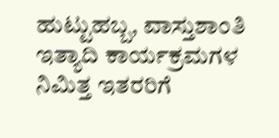ಹುಟ್ಟುಹಬ್ಬ, ವಾಸ್ತುಶಾಂತಿ ಇತ್ಯಾದಿ ಕಾರ್ಯಕ್ರಮಗಳ ನಿಮಿತ್ತ ಇತರರಿಗೆ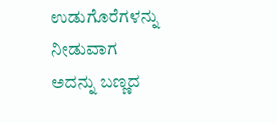ಉಡುಗೊರೆಗಳನ್ನು ನೀಡುವಾಗ ಅದನ್ನು ಬಣ್ಣದ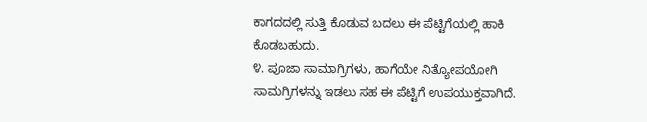ಕಾಗದದಲ್ಲಿ ಸುತ್ತಿ ಕೊಡುವ ಬದಲು ಈ ಪೆಟ್ಟಿಗೆಯಲ್ಲಿ ಹಾಕಿ ಕೊಡಬಹುದು.
೪. ಪೂಜಾ ಸಾಮಾಗ್ರಿಗಳು, ಹಾಗೆಯೇ ನಿತ್ಯೋಪಯೋಗಿ ಸಾಮಗ್ರಿಗಳನ್ನು ಇಡಲು ಸಹ ಈ ಪೆಟ್ಟಿಗೆ ಉಪಯುಕ್ತವಾಗಿದೆ.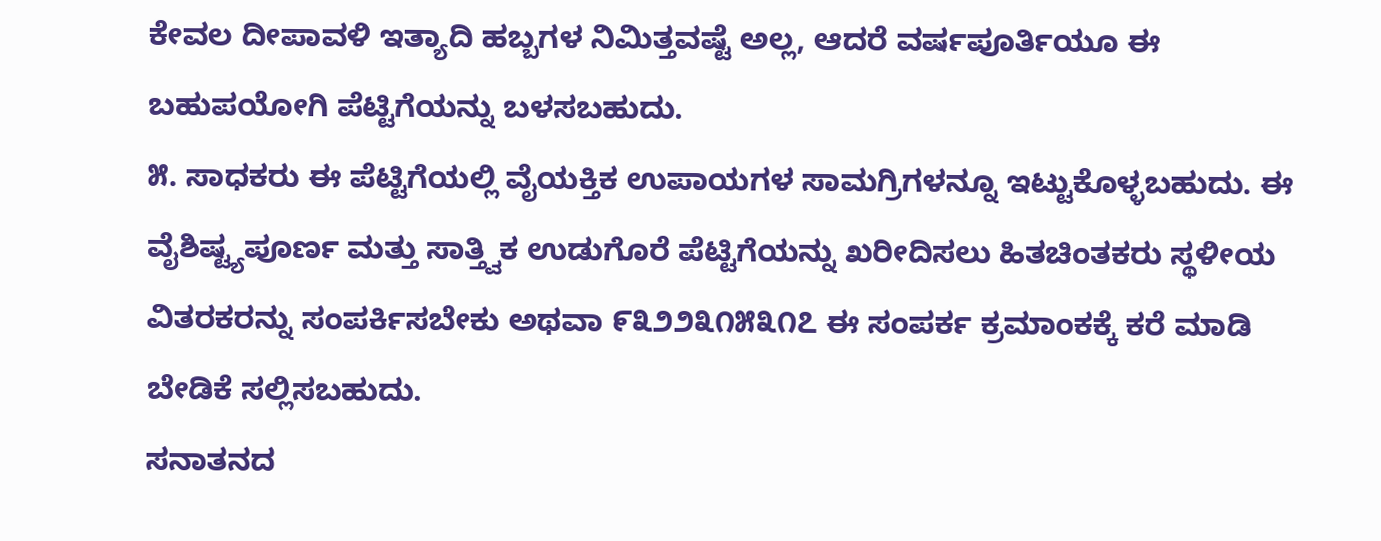ಕೇವಲ ದೀಪಾವಳಿ ಇತ್ಯಾದಿ ಹಬ್ಬಗಳ ನಿಮಿತ್ತವಷ್ಟೆ ಅಲ್ಲ, ಆದರೆ ವರ್ಷಪೂರ್ತಿಯೂ ಈ ಬಹುಪಯೋಗಿ ಪೆಟ್ಟಿಗೆಯನ್ನು ಬಳಸಬಹುದು.
೫. ಸಾಧಕರು ಈ ಪೆಟ್ಟಿಗೆಯಲ್ಲಿ ವೈಯಕ್ತಿಕ ಉಪಾಯಗಳ ಸಾಮಗ್ರಿಗಳನ್ನೂ ಇಟ್ಟುಕೊಳ್ಳಬಹುದು. ಈ ವೈಶಿಷ್ಟ್ಯಪೂರ್ಣ ಮತ್ತು ಸಾತ್ತ್ವಿಕ ಉಡುಗೊರೆ ಪೆಟ್ಟಿಗೆಯನ್ನು ಖರೀದಿಸಲು ಹಿತಚಿಂತಕರು ಸ್ಥಳೀಯ ವಿತರಕರನ್ನು ಸಂಪರ್ಕಿಸಬೇಕು ಅಥವಾ ೯೩೨೨೩೧೫೩೧೭ ಈ ಸಂಪರ್ಕ ಕ್ರಮಾಂಕಕ್ಕೆ ಕರೆ ಮಾಡಿ ಬೇಡಿಕೆ ಸಲ್ಲಿಸಬಹುದು.
ಸನಾತನದ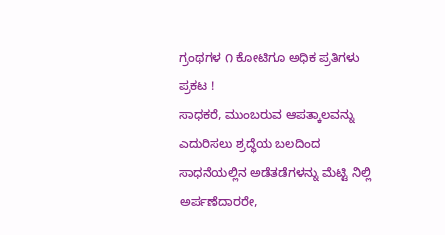ಗ್ರಂಥಗಳ ೧ ಕೋಟಿಗೂ ಅಧಿಕ ಪ್ರತಿಗಳು ಪ್ರಕಟ !
ಸಾಧಕರೆ, ಮುಂಬರುವ ಆಪತ್ಕಾಲವನ್ನು ಎದುರಿಸಲು ಶ್ರದ್ಧೆಯ ಬಲದಿಂದ ಸಾಧನೆಯಲ್ಲಿನ ಅಡೆತಡೆಗಳನ್ನು ಮೆಟ್ಟಿ ನಿಲ್ಲಿ
ಅರ್ಪಣೆದಾರರೇ,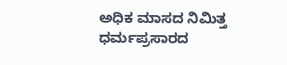ಅಧಿಕ ಮಾಸದ ನಿಮಿತ್ತ ಧರ್ಮಪ್ರಸಾರದ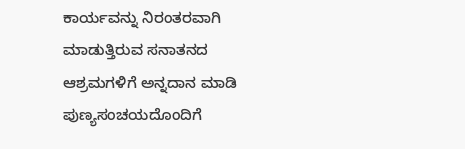ಕಾರ್ಯವನ್ನು ನಿರಂತರವಾಗಿ ಮಾಡುತ್ತಿರುವ ಸನಾತನದ ಆಶ್ರಮಗಳಿಗೆ ಅನ್ನದಾನ ಮಾಡಿ ಪುಣ್ಯಸಂಚಯದೊಂದಿಗೆ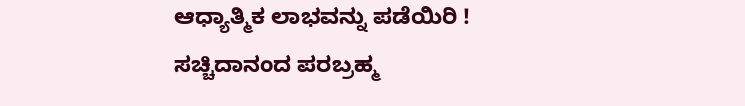ಆಧ್ಯಾತ್ಮಿಕ ಲಾಭವನ್ನು ಪಡೆಯಿರಿ !
ಸಚ್ಚಿದಾನಂದ ಪರಬ್ರಹ್ಮ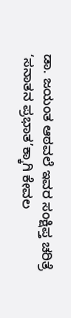ಡಾ. ಜಯಂತ ಆಠವಲೆ ಇವರ ಸಂಕ್ಷಿಪ್ತ ಚರಿತ್ರೆ
‘ಸನಾತನ ಪ್ರಭಾತ’ಕ್ಕಾಗಿ ಕೇವಲ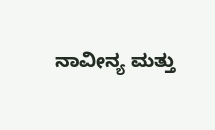ನಾವೀನ್ಯ ಮತ್ತು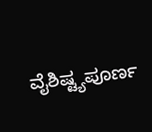ವೈಶಿಷ್ಟ್ಯಪೂರ್ಣ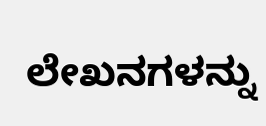ಲೇಖನಗಳನ್ನು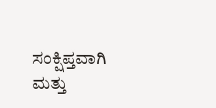ಸಂಕ್ಷಿಪ್ತವಾಗಿ ಮತ್ತು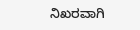ನಿಖರವಾಗಿ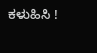ಕಳುಹಿಸಿ !